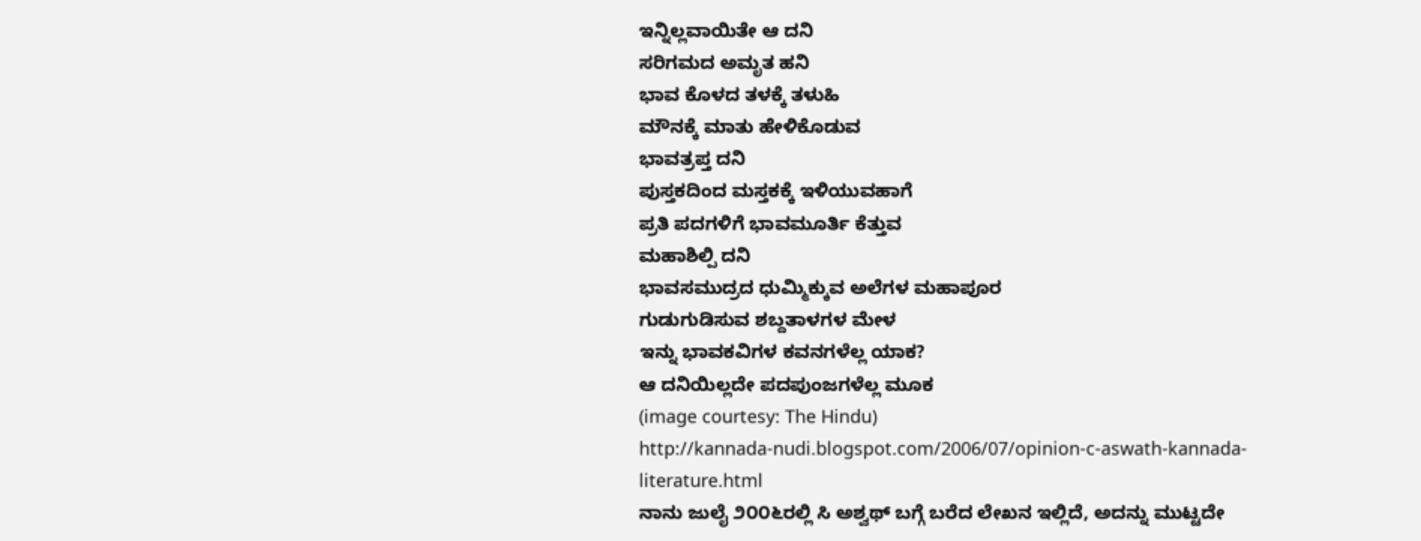ಇನ್ನಿಲ್ಲವಾಯಿತೇ ಆ ದನಿ
ಸರಿಗಮದ ಅಮೃತ ಹನಿ
ಭಾವ ಕೊಳದ ತಳಕ್ಕೆ ತಳುಹಿ
ಮೌನಕ್ಕೆ ಮಾತು ಹೇಳಿಕೊಡುವ
ಭಾವತ್ರಪ್ತ ದನಿ
ಪುಸ್ತಕದಿಂದ ಮಸ್ತಕಕ್ಕೆ ಇಳಿಯುವಹಾಗೆ
ಪ್ರತಿ ಪದಗಳಿಗೆ ಭಾವಮೂರ್ತಿ ಕೆತ್ತುವ
ಮಹಾಶಿಲ್ಪಿ ದನಿ
ಭಾವಸಮುದ್ರದ ಧುಮ್ಮಿಕ್ಕುವ ಅಲೆಗಳ ಮಹಾಪೂರ
ಗುಡುಗುಡಿಸುವ ಶಬ್ದತಾಳಗಳ ಮೇಳ
ಇನ್ನು ಭಾವಕವಿಗಳ ಕವನಗಳೆಲ್ಲ ಯಾಕ?
ಆ ದನಿಯಿಲ್ಲದೇ ಪದಪುಂಜಗಳೆಲ್ಲ ಮೂಕ
(image courtesy: The Hindu)
http://kannada-nudi.blogspot.com/2006/07/opinion-c-aswath-kannada-literature.html
ನಾನು ಜುಲೈ ೨೦೦೬ರಲ್ಲಿ ಸಿ ಅಶ್ವಥ್ ಬಗ್ಗೆ ಬರೆದ ಲೇಖನ ಇಲ್ಲಿದೆ, ಅದನ್ನು ಮುಟ್ಟದೇ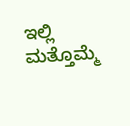ಇಲ್ಲಿ ಮತ್ತೊಮ್ಮೆ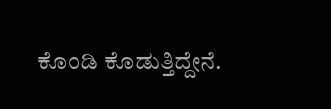ಕೊಂಡಿ ಕೊಡುತ್ತಿದ್ದೇನೆ.